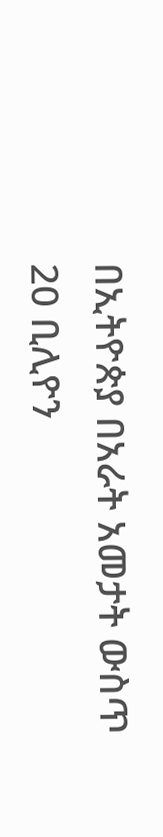በኢትዮጵያ በአራት አመታት ውስጥ 20 ቢሊዮን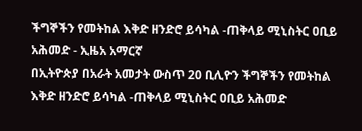ችግኞችን የመትከል እቅድ ዘንድሮ ይሳካል -ጠቅላይ ሚኒስትር ዐቢይ አሕመድ - ኢዜአ አማርኛ
በኢትዮጵያ በአራት አመታት ውስጥ 20 ቢሊዮን ችግኞችን የመትከል እቅድ ዘንድሮ ይሳካል -ጠቅላይ ሚኒስትር ዐቢይ አሕመድ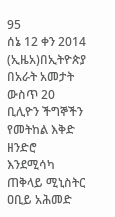95
ሰኔ 12 ቀን 2014 (ኢዜአ)በኢትዮጵያ በአራት አመታት ውስጥ 20 ቢሊዮን ችግኞችን የመትከል እቅድ ዘንድሮ እንደሚሳካ ጠቅላይ ሚኒስትር ዐቢይ አሕመድ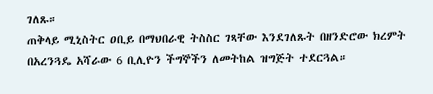ገለጹ።
ጠቅላይ ሚኒስትር ዐቢይ በማህበራዊ ትስስር ገጻቸው እንደገለጹት በዘንድሮው ክረምት በአረንጓዴ አሻራው 6 ቢሊዮን ችግኞችን ለመትከል ዝግጅት ተደርጓል።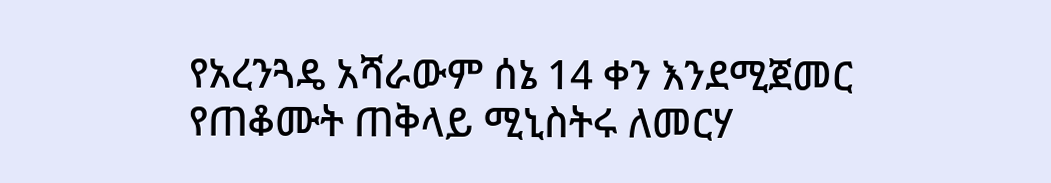የአረንጓዴ አሻራውም ሰኔ 14 ቀን እንደሚጀመር የጠቆሙት ጠቅላይ ሚኒስትሩ ለመርሃ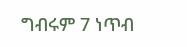ግብሩም 7 ነጥብ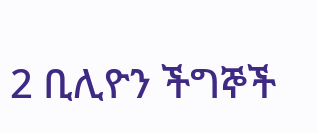2 ቢሊዮን ችግኞች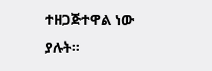ተዘጋጅተዋል ነው ያሉት።